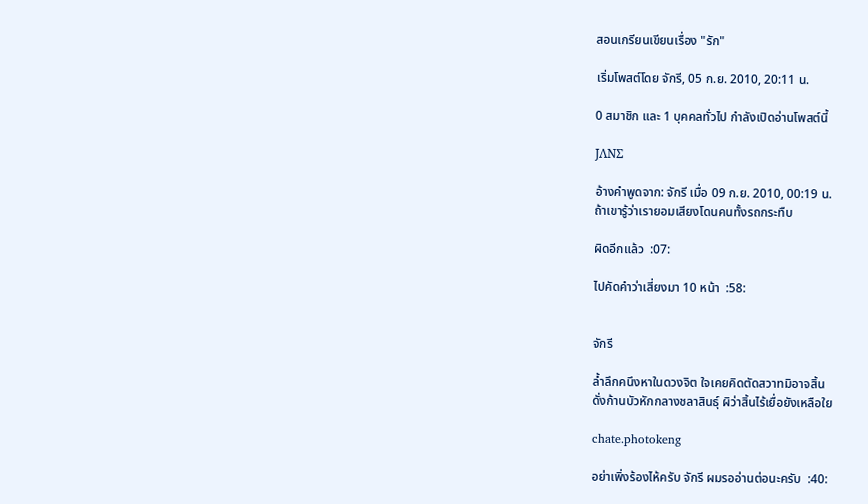สอนเกรียนเขียนเรื่อง "รัก"

เริ่มโพสต์โดย จักรี, 05 ก.ย. 2010, 20:11 น.

0 สมาชิก และ 1 บุคคลทั่วไป กำลังเปิดอ่านโพสต์นี้

JΛNΣ

อ้างคำพูดจาก: จักรี เมื่อ 09 ก.ย. 2010, 00:19 น.
ถ้าเขารู้ว่าเรายอมเสียงโดนคนทั้งรถกระทืบ

ผิดอีกแล้ว  :07:

ไปคัดคำว่าเสี่ยงมา 10 หน้า  :58:


จักรี

ล้ำลึกคนึงหาในดวงจิต ใจเคยคิดตัดสวาทมิอาจสิ้น
ดั่งก้านบัวหักกลางชลาสินธุ์ ผิว่าสิ้นไร้เยื่อยังเหลือใย

chate.photokeng

อย่าเพิ่งร้องไห้ครับ จักรี ผมรออ่านต่อนะครับ  :40: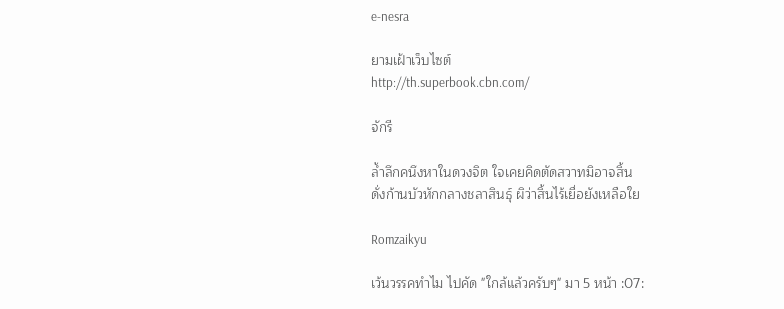e-nesra

ยามเฝ้าเว็บไซต์
http://th.superbook.cbn.com/

จักรี

ล้ำลึกคนึงหาในดวงจิต ใจเคยคิดตัดสวาทมิอาจสิ้น
ดั่งก้านบัวหักกลางชลาสินธุ์ ผิว่าสิ้นไร้เยื่อยังเหลือใย

Romzaikyu

เว้นวรรคทำไม ไปคัด "ใกล้แล้วครับๆ" มา 5 หน้า :07: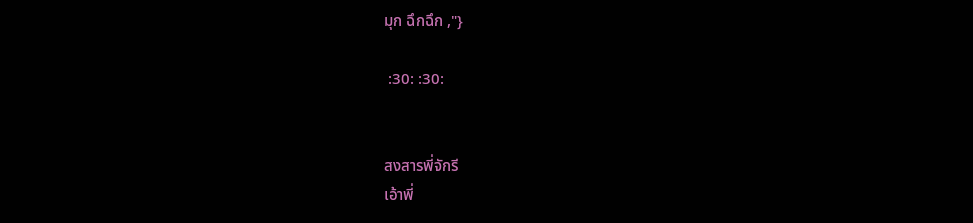มุก ฉึกฉึก ,"}

 :30: :30:


สงสารพี่จักรี
เอ้าพี่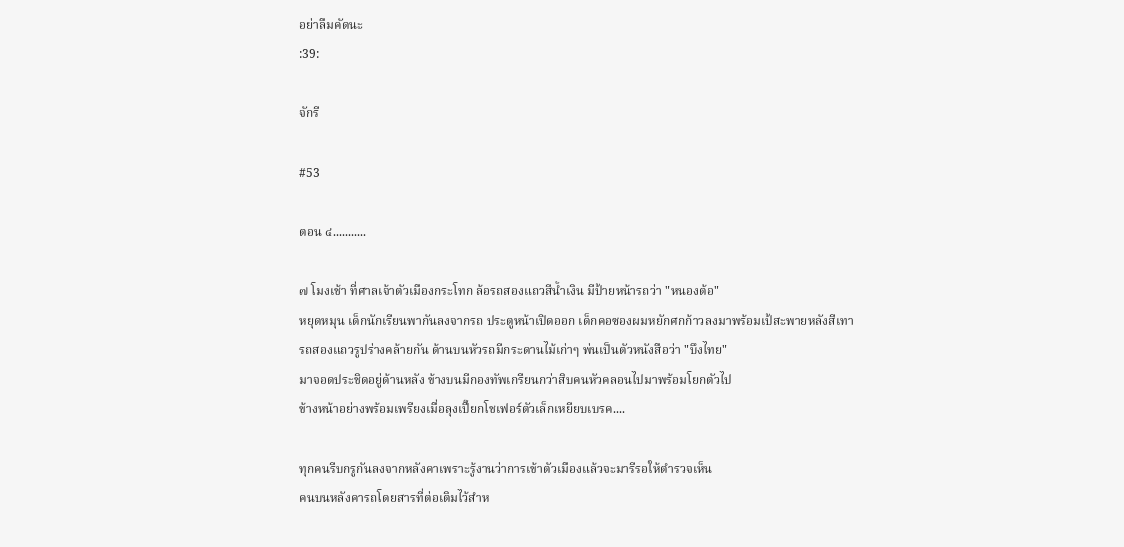อย่าลืมคัดนะ
:39:

จักรี

#53

ตอน ๔...........

๗ โมงเช้า ที่ศาลเจ้าตัวเมืองกระโทก ล้อรถสองแถวสีน้ำเงิน มีป้ายหน้ารถว่า "หนองต้อ"
หยุดหมุน เด็กนักเรียนพากันลงจากรถ ประตูหน้าเปิดออก เด็กคอซองผมหยักศกก้าวลงมาพร้อมเป้สะพายหลังสีเทา
รถสองแถวรูปร่างคล้ายกัน ด้านบนหัวรถมีกระดานไม้เก่าๆ พ่นเป็นตัวหนังสือว่า "บึงไทย"
มาจอดประชิดอยู่ด้านหลัง ข้างบนมีกองทัพเกรียนกว่าสิบคนหัวคลอนไปมาพร้อมโยกตัวไป
ข้างหน้าอย่างพร้อมเพรียงเมื่อลุงเปี๊ยกโชเฟอร์ตัวเล็กเหยียบเบรค....

ทุกคนรีบกรูกันลงจากหลังคาเพราะรู้งานว่าการเข้าตัวเมืองแล้วจะมารีรอให้ตำรวจเห็น
คนบนหลังคารถโดยสารที่ต่อเติมไว้สำห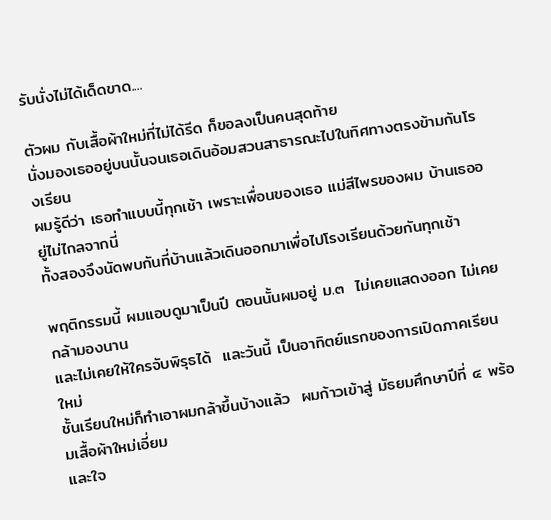รับนั่งไม่ได้เด็ดขาด....

ตัวผม กับเสื้อผ้าใหม่ที่ไม่ได้รีด ก็ขอลงเป็นคนสุดท้าย
นั่งมองเธออยู่บนนั้นจนเธอเดินอ้อมสวนสาธารณะไปในทิศทางตรงข้ามกันโรงเรียน
ผมรู้ดีว่า เธอทำแบบนี้ทุกเช้า เพราะเพื่อนของเธอ แม่สีไพรของผม บ้านเธออยู่ไม่ไกลจากนี่
ทั้งสองจึงนัดพบกันที่บ้านแล้วเดินออกมาเพื่อไปโรงเรียนด้วยกันทุกเช้า

พฤติกรรมนี้ ผมแอบดูมาเป็นปี ตอนนั้นผมอยู่ ม.๓  ไม่เคยแสดงออก ไม่เคยกล้ามองนาน
และไม่เคยให้ใครจับพิรุธได้  และวันนี้ เป็นอาทิตย์แรกของการเปิดภาคเรียนใหม่
ชั้นเรียนใหม่ก็ทำเอาผมกล้าขึ้นบ้างแล้ว  ผมก้าวเข้าสู่ มัธยมศึกษาปีที่ ๔ พร้อมเสื้อผ้าใหม่เอี่ยม
และใจ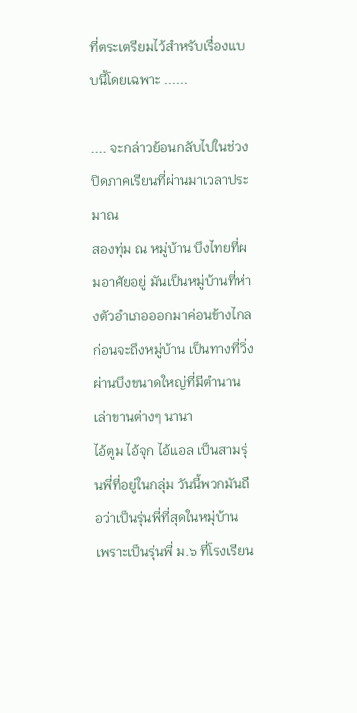ที่ตระเตรียมไว้สำหรับเรื่องแบบนี้โดยเฉพาะ ......

.... จะกล่าวย้อนกลับไปในช่วงปิดภาคเรียนที่ผ่านมาเวลาประมาณ
สองทุ่ม ณ หมู่บ้าน บึงไทยที่ผมอาศัยอยู่ มันเป็นหมู่บ้านที่ห่างตัวอำเภอออกมาค่อนข้างไกล
ก่อนจะถึงหมู่บ้าน เป็นทางที่วิ่งผ่านบึงขนาดใหญ่ที่มีตำนานเล่าขานต่างๆ นานา
ไอ้ตูม ไอ้จุก ไอ้แอล เป็นสามรุ่นพี่ที่อยู่ในกลุ่ม วันนี้พวกมันถือว่าเป็นรุ่นพี่ที่สุดในหมุ่บ้าน
เพราะเป็นรุ่นพี่ ม.๖ ที่โรงเรียน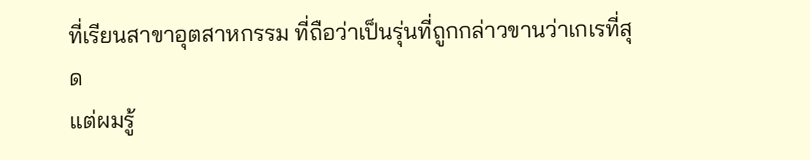ที่เรียนสาขาอุตสาหกรรม ที่ถือว่าเป็นรุ่นที่ถูกกล่าวขานว่าเกเรที่สุด
แต่ผมรู้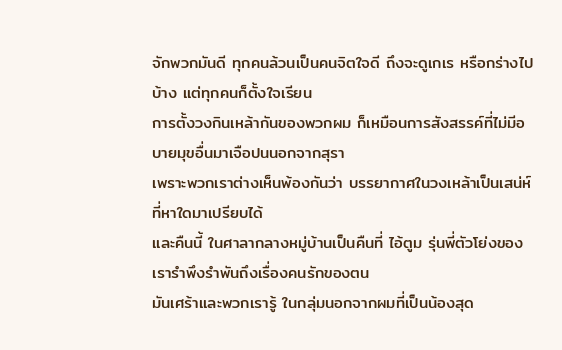จักพวกมันดี ทุกคนล้วนเป็นคนจิตใจดี ถึงจะดูเกเร หรือกร่างไปบ้าง แต่ทุกคนก็ตั้งใจเรียน
การตั้งวงกินเหล้ากันของพวกผม ก็เหมือนการสังสรรค์ที่ไม่มีอบายมุขอื่นมาเจือปนนอกจากสุรา
เพราะพวกเราต่างเห็นพ้องกันว่า บรรยากาศในวงเหล้าเป็นเสน่ห์ที่หาใดมาเปรียบได้
และคืนนี้ ในศาลากลางหมู่บ้านเป็นคืนที่ ไอ้ตูม รุ่นพี่ตัวโย่งของเรารำพึงรำพันถึงเรื่องคนรักของตน
มันเศร้าและพวกเรารู้ ในกลุ่มนอกจากผมที่เป็นน้องสุด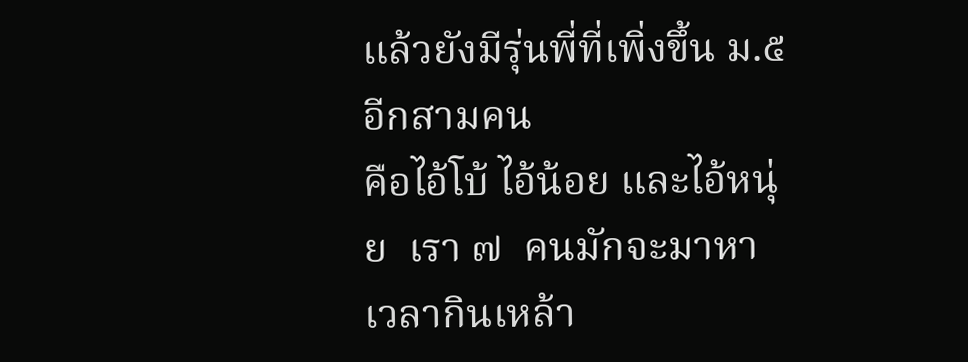แล้วยังมีรุ่นพี่ที่เพิ่งขึ้น ม.๕  อีกสามคน
คือไอ้โบ้ ไอ้น้อย และไอ้หนุ่ย  เรา ๗  คนมักจะมาหาเวลากินเหล้า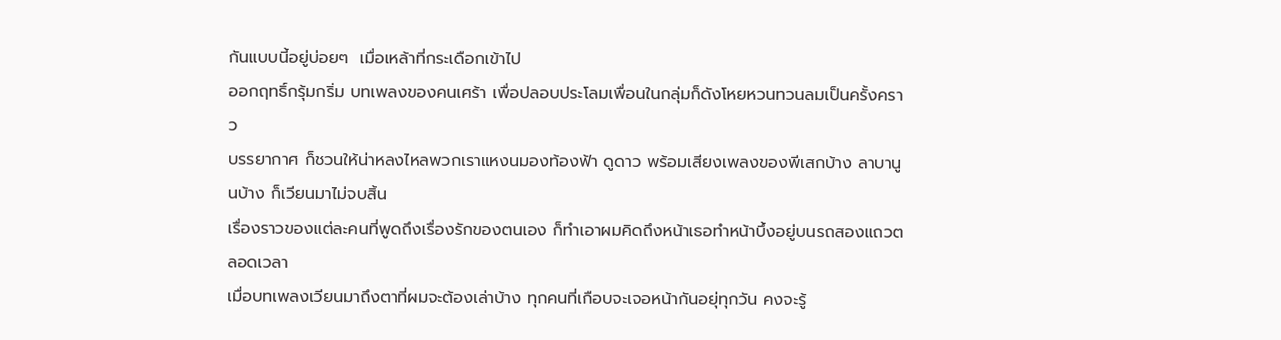กันแบบนี้อยู่บ่อยๆ  เมื่อเหล้าที่กระเดือกเข้าไป
ออกฤทธิ์กรุ้มกริ่ม บทเพลงของคนเศร้า เพื่อปลอบประโลมเพื่อนในกลุ่มก็ดังโหยหวนทวนลมเป็นครั้งคราว
บรรยากาศ ก็ชวนให้น่าหลงไหลพวกเราแหงนมองท้องฟ้า ดูดาว พร้อมเสียงเพลงของพีเสกบ้าง ลาบานูนบ้าง ก็เวียนมาไม่จบสิ้น
เรื่องราวของแต่ละคนที่พูดถึงเรื่องรักของตนเอง ก็ทำเอาผมคิดถึงหน้าเธอทำหน้าบึ้งอยู่บนรถสองแถวตลอดเวลา
เมื่อบทเพลงเวียนมาถึงตาที่ผมจะต้องเล่าบ้าง ทุกคนที่เกือบจะเจอหน้ากันอยุ่ทุกวัน คงจะรู้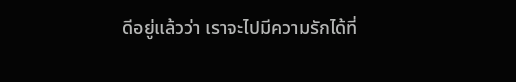ดีอยู่แล้วว่า เราจะไปมีความรักได้ที่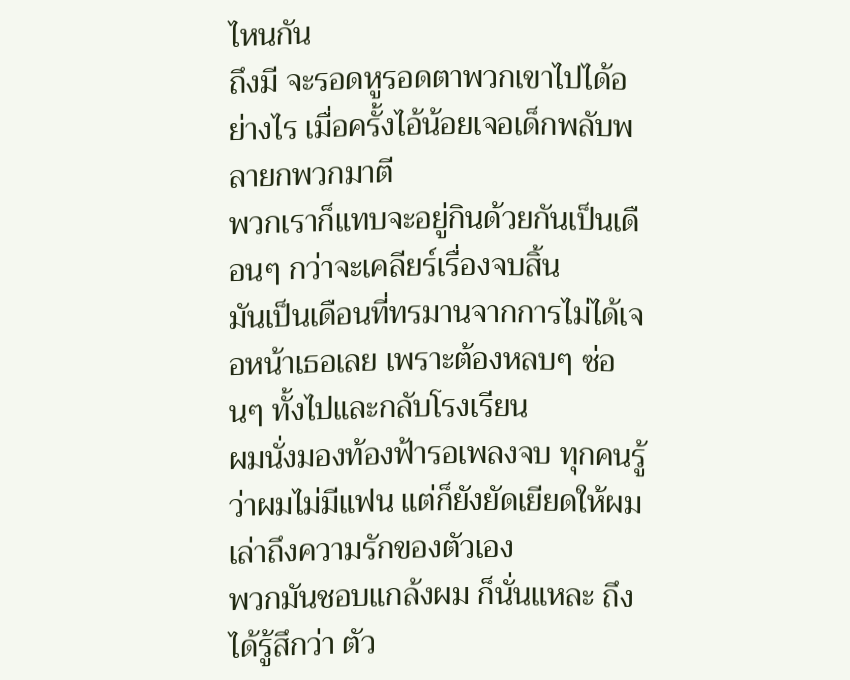ไหนกัน
ถึงมี จะรอดหูรอดตาพวกเขาไปได้อย่างไร เมื่อครั้งไอ้น้อยเจอเด็กพลับพลายกพวกมาตี
พวกเราก็แทบจะอยู่กินด้วยกันเป็นเดือนๆ กว่าจะเคลียร์เรื่องจบสิ้น
มันเป็นเดือนที่ทรมานจากการไม่ได้เจอหน้าเธอเลย เพราะต้องหลบๆ ซ่อนๆ ทั้งไปและกลับโรงเรียน
ผมนั่งมองท้องฟ้ารอเพลงจบ ทุกคนรู้ว่าผมไม่มีแฟน แต่ก็ยังยัดเยียดให้ผมเล่าถึงความรักของตัวเอง
พวกมันชอบแกล้งผม ก็นั่นแหละ ถึงได้รู้สึกว่า ตัว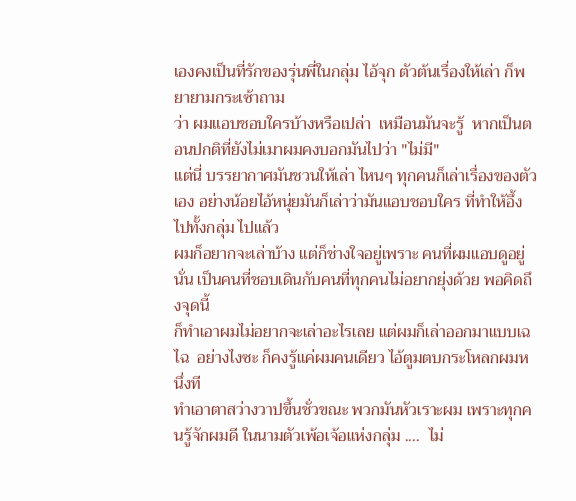เองคงเป็นที่รักของรุ่นพี่ในกลุ่ม ไอ้จุก ตัวต้นเรื่องให้เล่า ก็พยายามกระเซ้าถาม
ว่า ผมแอบชอบใครบ้างหรือเปล่า  เหมือนมันจะรู้  หากเป็นตอนปกติที่ยังไม่เมาผมคงบอกมันไปว่า "ไม่มี"
แต่นี่ บรรยากาศมันชวนให้เล่า ไหนๆ ทุกคนก็เล่าเรื่องของตัวเอง อย่างน้อยไอ้หนุ่ยมันก็เล่าว่ามันแอบชอบใคร ที่ทำให้อึ้งไปทั้งกลุ่ม ไปแล้ว
ผมก็อยากจะเล่าบ้าง แต่ก็ช่างใจอยู่เพราะ คนที่ผมแอบดูอยู่นั่น เป็นคนที่ชอบเดินกับคนที่ทุกคนไม่อยากยุ่งด้วย พอคิดถึงจุดนี้
ก็ทำเอาผมไม่อยากจะเล่าอะไรเลย แต่ผมก็เล่าออกมาแบบเฉไฉ  อย่างไงซะ ก็คงรู้แค่ผมคนเดียว ไอ้ตูมตบกระโหลกผมหนึ่งที
ทำเอาตาสว่างวาปขึ้นชั่วขณะ พวกมันหัวเราะผม เพราะทุกคนรู้จักผมดี ในนามตัวเพ้อเจ้อแห่งกลุ่ม ....  ไม่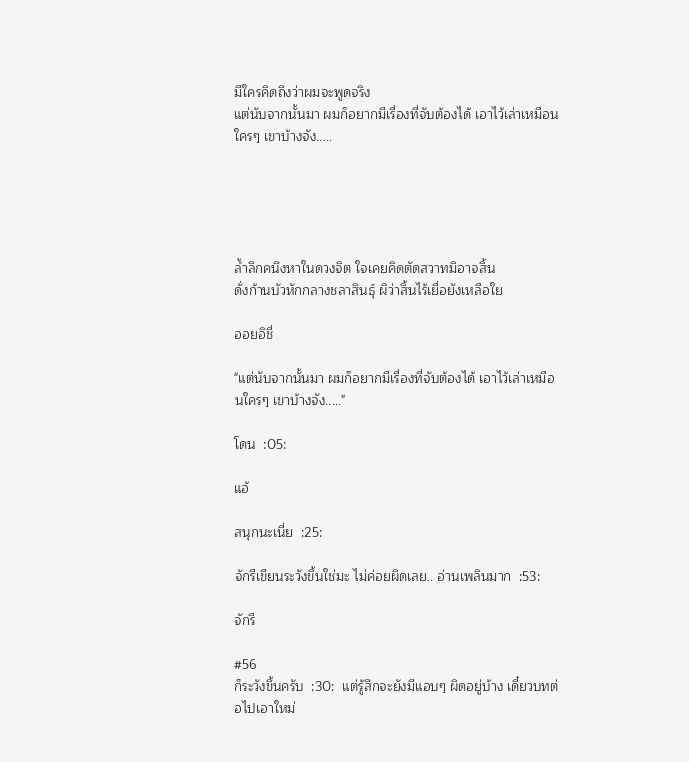มีใครคิดถึงว่าผมจะพูดจริง
แต่นับจากนั้นมา ผมก็อยากมีเรื่องที่จับต้องได้ เอาไว้เล่าเหมือนใครๆ เขาบ้างจัง.....





ล้ำลึกคนึงหาในดวงจิต ใจเคยคิดตัดสวาทมิอาจสิ้น
ดั่งก้านบัวหักกลางชลาสินธุ์ ผิว่าสิ้นไร้เยื่อยังเหลือใย

ออยอิชี่

"แต่นับจากนั้นมา ผมก็อยากมีเรื่องที่จับต้องได้ เอาไว้เล่าเหมือนใครๆ เขาบ้างจัง....."

โดน  :05:

แอ้

สนุกนะเนี่ย  :25:

จักรีเขียนระวังขึ้นใช่มะ ไม่ค่อยผิดเลย.. อ่านเพลินมาก  :53:

จักรี

#56
ก็ระวังขึ้นครับ  :30:  แต่รู้สึกจะยังมีแอบๆ ผิดอยู่บ้าง เดี๋ยวบทต่อไปเอาใหม่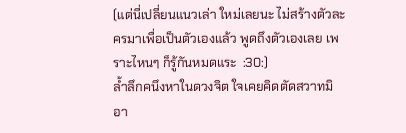(แต่นี่เปลี่ยนแนวเล่า ใหม่เลยนะ ไม่สร้างตัวละครมาเพื่อเป็นตัวเองแล้ว พูดถึงตัวเองเลย เพราะไหนๆ ก็รู้กันหมดแระ  :30:)
ล้ำลึกคนึงหาในดวงจิต ใจเคยคิดตัดสวาทมิอา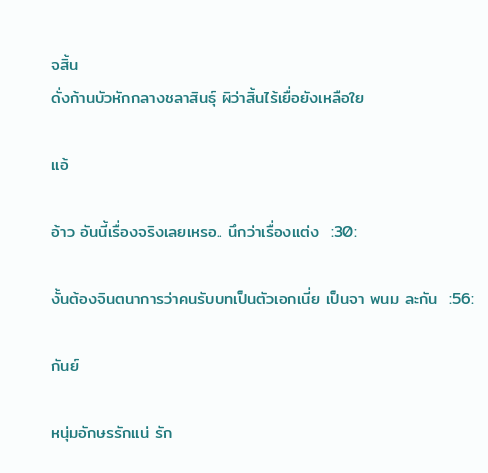จสิ้น
ดั่งก้านบัวหักกลางชลาสินธุ์ ผิว่าสิ้นไร้เยื่อยังเหลือใย

แอ้

อ้าว อันนี้เรื่องจริงเลยเหรอ.. นึกว่าเรื่องแต่ง  :30:

งั้นต้องจินตนาการว่าคนรับบทเป็นตัวเอกเนี่ย เป็นจา พนม ละกัน  :56:

กันย์

หนุ่มอักษรรักแน่ รัก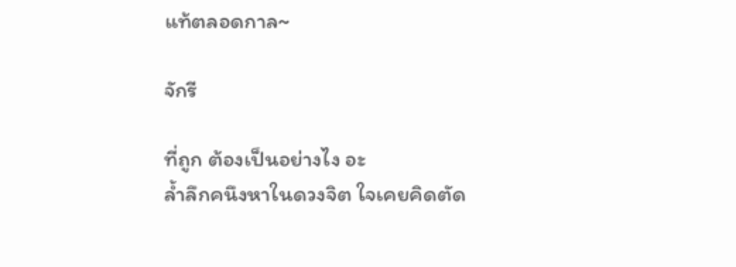แท้ตลอดกาล~

จักรี

ที่ถูก ต้องเป็นอย่างไง อะ
ล้ำลึกคนึงหาในดวงจิต ใจเคยคิดตัด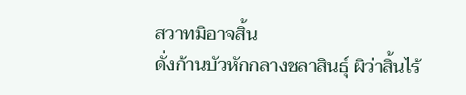สวาทมิอาจสิ้น
ดั่งก้านบัวหักกลางชลาสินธุ์ ผิว่าสิ้นไร้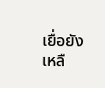เยื่อยังเหลื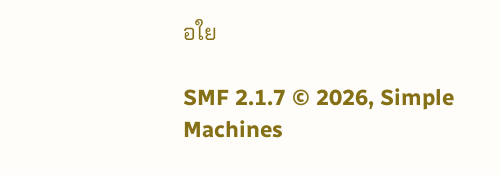อใย

SMF 2.1.7 © 2026, Simple Machines